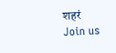शहरं
Join us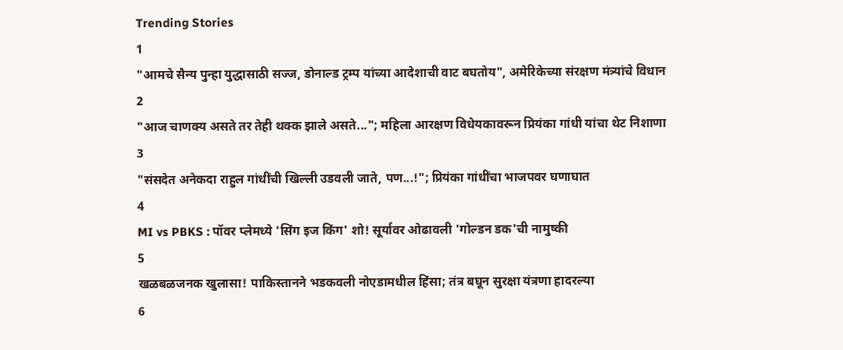Trending Stories
1
"आमचे सैन्य पुन्हा युद्धासाठी सज्ज, डोनाल्ड ट्रम्प यांच्या आदेशाची वाट बघतोय", अमेरिकेच्या संरक्षण मंत्र्यांचे विधान
2
"आज चाणक्य असते तर तेही थक्क झाले असते..."; महिला आरक्षण विधेयकावरून प्रियंका गांधी यांचा थेट निशाणा
3
"संसदेत अनेकदा राहुल गांधींची खिल्ली उडवली जाते, पण...!"; प्रियंका गांधींचा भाजपवर घणाघात
4
MI vs PBKS : पॉवर प्लेमध्ये 'सिंग इज किंग' शो! सूर्यावर ओढावली 'गोल्डन डक'ची नामुष्की
5
खळबळजनक खुलासा! पाकिस्तानने भडकवली नोएडामधील हिंसा; तंत्र बघून सुरक्षा यंत्रणा हादरल्या
6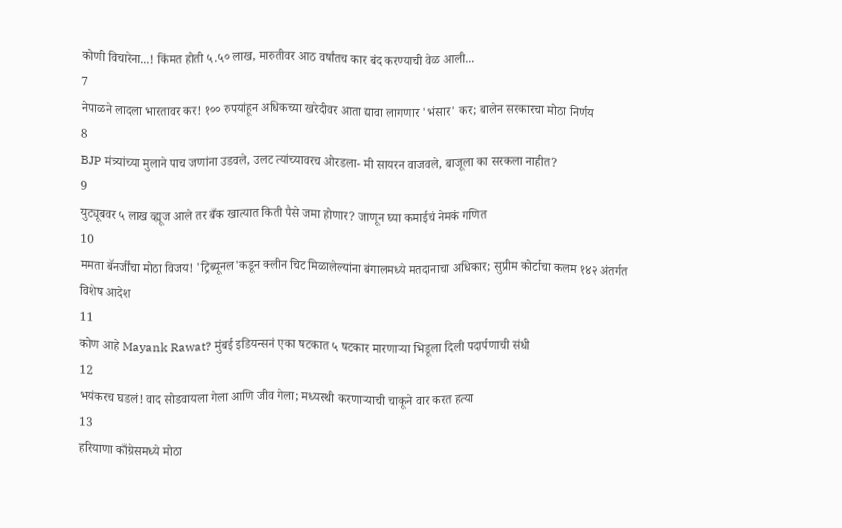कोणी विचारेना...! किंमत होती ५.५० लाख, मारुतीवर आठ वर्षांतच कार बंद करण्याची वेळ आली...
7
नेपाळने लादला भारतावर कर! १०० रुपयांहून अधिकच्या खरेदीवर आता द्यावा लागणार 'भंसार' कर; बालेन सरकारचा मोठा निर्णय
8
BJP मंत्र्यांच्या मुलाने पाच जणांना उडवले, उलट त्यांच्यावरच ओरडला- मी सायरन वाजवले, बाजूला का सरकला नाहीत?
9
युट्यूबवर ५ लाख व्ह्यूज आले तर बँक खात्यात किती पैसे जमा होणार? जाणून घ्या कमाईचं नेमकं गणित
10
ममता बॅनर्जींचा मोठा विजय! 'ट्रिब्यूनल'कडून क्लीन चिट मिळालेल्यांना बंगालमध्ये मतदानाचा अधिकार; सुप्रीम कोर्टाचा कलम १४२ अंतर्गत विशेष आदेश
11
कोण आहे Mayank Rawat? मुंबई इडियन्सनं एका षटकात ५ षटकार मारणाऱ्या भिडूला दिली पदार्पणाची संधी
12
भयंकरच घडलं! वाद सोडवायला गेला आणि जीव गेला; मध्यस्थी करणाऱ्याची चाकूने वार करत हत्या
13
हरियाणा काँग्रेसमध्ये मोठा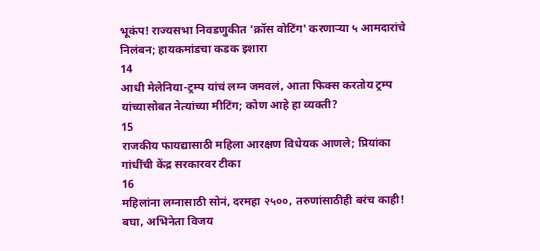भूकंप! राज्यसभा निवडणुकीत 'क्रॉस वोटिंग' करणाऱ्या ५ आमदारांचे निलंबन; हायकमांडचा कडक इशारा
14
आधी मेलेनिया-ट्रम्प यांचं लग्न जमवलं, आता फिक्स करतोय ट्रम्प यांच्यासोबत नेत्यांच्या मीटिंग; कोण आहे हा व्यक्ती?
15
राजकीय फायद्यासाठी महिला आरक्षण विधेयक आणले; प्रियांका गांधींची केंद्र सरकारवर टीका
16
महिलांना लग्नासाठी सोनं, दरमहा २५००, तरुणांसाठीही बरंच काही! बघा, अभिनेता विजय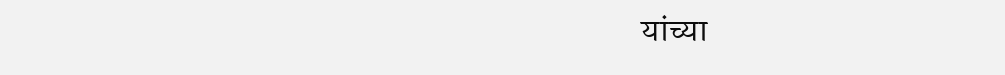यांच्या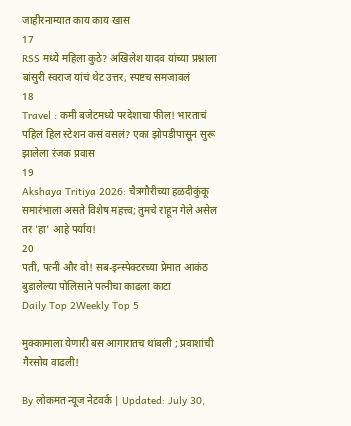जाहीरनाम्यात काय काय खास
17
RSS मध्ये महिला कुठे? अखिलेश यादव यांच्या प्रश्नाला बांसुरी स्वराज यांचं थेट उत्तर, स्पष्टच समजावलं
18
Travel : कमी बजेटमध्ये परदेशाचा फील! भारताचं पहिलं हिल स्टेशन कसं वसलं? एका झोपडीपासून सुरू झालेला रंजक प्रवास
19
Akshaya Tritiya 2026: चैत्रगौरीच्या हळदीकुंकू समारंभाला असते विशेष महत्त्व; तुमचे राहून गेले असेल तर 'हा' आहे पर्याय!
20
पती, पत्नी और वो! सब-इन्स्पेक्टरच्या प्रेमात आकंठ बुडालेल्या पोलिसाने पत्नीचा काढला काटा
Daily Top 2Weekly Top 5

मुक्कामाला येणारी बस आगारातच थांबली ; प्रवाशांची गैरसोय वाढली!

By लोकमत न्यूज नेटवर्क | Updated: July 30,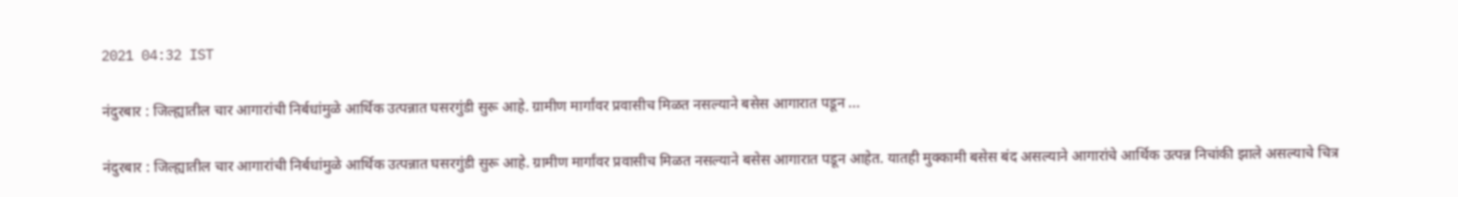2021 04:32 IST

नंदुरबार : जिल्ह्यातील चार आगारांची निर्बधांमुळे आर्थिक उत्पन्नात घसरगुंडी सुरू आहे. ग्रामीण मार्गांवर प्रवासीच मिळत नसल्याने बसेस आगारात पडून ...

नंदुरबार : जिल्ह्यातील चार आगारांची निर्बधांमुळे आर्थिक उत्पन्नात घसरगुंडी सुरू आहे. ग्रामीण मार्गांवर प्रवासीच मिळत नसल्याने बसेस आगारात पडून आहेत. यातही मुक्कामी बसेस बंद असल्याने आगारांचे आर्थिक उत्पन्न निचांकी झाले असल्याचे चित्र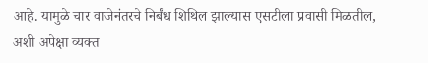आहे. यामुळे चार वाजेनंतरचे निर्बंध शिथिल झाल्यास एसटीला प्रवासी मिळतील, अशी अपेक्षा व्यक्त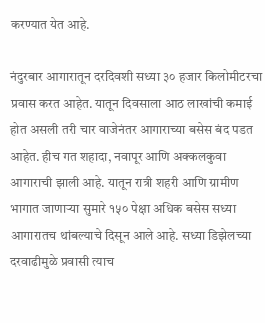करण्यात येत आहे.

नंदुरबार आगारातून दरदिवशी सध्या ३० हजार किलोमीटरचा प्रवास करत आहेत. यातून दिवसाला आठ लाखांची कमाई होत असली तरी चार वाजेनंतर आगाराच्या बसेस बंद पडत आहेत. हीच गत शहादा, नवापूर आणि अक्कलकुवा आगाराची झाली आहे. यातून रात्री शहरी आणि ग्रामीण भागात जाणाऱ्या सुमारे १५० पेक्षा अधिक बसेस सध्या आगारातच थांबल्याचे दिसून आले आहे. सध्या डिझेलच्या दरवाढीमुळे प्रवासी त्याच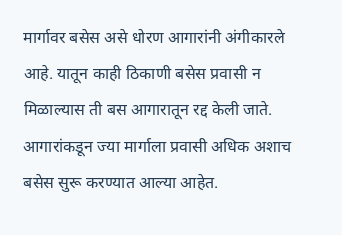मार्गावर बसेस असे धोरण आगारांनी अंगीकारले आहे. यातून काही ठिकाणी बसेस प्रवासी न मिळाल्यास ती बस आगारातून रद्द केली जाते. आगारांकडून ज्या मार्गाला प्रवासी अधिक अशाच बसेस सुरू करण्यात आल्या आहेत.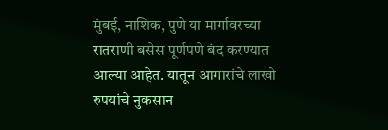मुंबई, नाशिक, पुणे या मार्गावरच्या रातराणी बसेस पूर्णपणे बंद करण्यात आल्या आहेत. यातून आगारांचे लाखो रुपयांचे नुकसान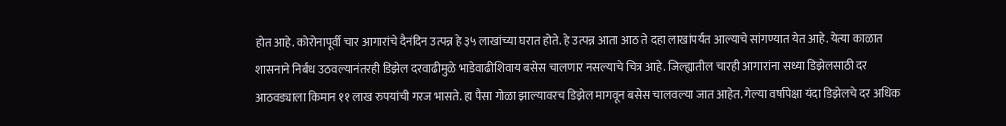होत आहे. कोरोनापूर्वी चार आगारांचे दैनंदिन उत्पन्न हे ३५ लाखांच्या घरात होते. हे उत्पन्न आता आठ ते दहा लाखांपर्यंत आल्याचे सांगण्यात येत आहे. येत्या काळात शासनाने निर्बंध उठवल्यानंतरही डिझेल दरवाढीमुळे भाडेवाढीशिवाय बसेस चालणार नसल्याचे चित्र आहे. जिल्ह्यातील चारही आगारांना सध्या डिझेलसाठी दर आठवड्याला किमान ११ लाख रुपयांची गरज भासते. हा पैसा गोळा झाल्यावरच डिझेल मागवून बसेस चालवल्या जात आहेत. गेल्या वर्षापेक्षा यंदा डिझेलचे दर अधिक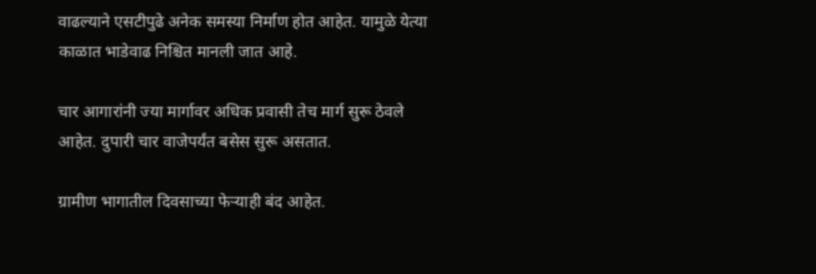वाढल्याने एसटीपुढे अनेक समस्या निर्माण होत आहेत. यामुळे येत्या काळात भाडेवाढ निश्चित मानली जात आहे.

चार आगारांनी ज्या मार्गावर अधिक प्रवासी तेच मार्ग सुरू ठेवले आहेत. दुपारी चार वाजेपर्यंत बसेस सुरू असतात.

ग्रामीण भागातील दिवसाच्या फेऱ्याही बंद आहेत.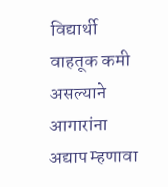विद्यार्थी वाहतूक कमी असल्याने आगारांना अद्याप म्हणावा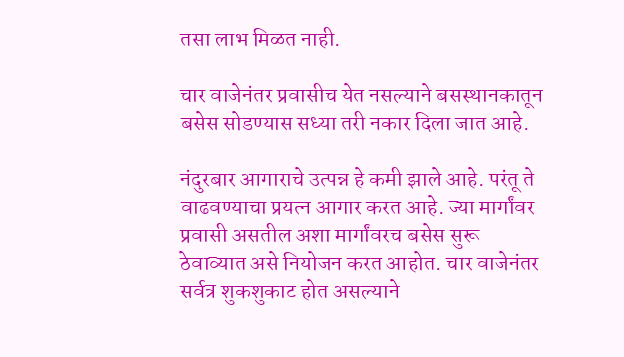तसा लाभ मिळत नाही.

चार वाजेनंतर प्रवासीच येत नसल्याने बसस्थानकातून बसेस सोडण्यास सध्या तरी नकार दिला जात आहे.

नंदुरबार आगाराचे उत्पन्न हे कमी झाले आहे. परंतू ते वाढवण्याचा प्रयत्न आगार करत आहे. ज्या मार्गांवर प्रवासी असतील अशा मार्गांवरच बसेस सुरू ठेवाव्यात असे नियोजन करत आहोत. चार वाजेनंतर सर्वत्र शुकशुकाट होत असल्याने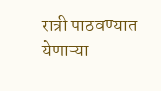रात्री पाठवण्यात येणाऱ्या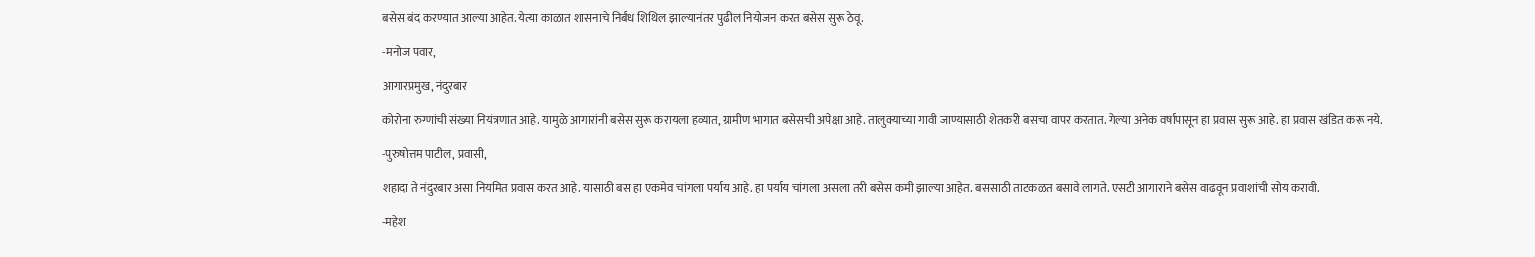बसेस बंद करण्यात आल्या आहेत. येत्या काळात शासनाचे निर्बंध शिथिल झाल्यानंतर पुढील नियोजन करत बसेस सुरू ठेवू.

-मनोज पवार,

आगारप्रमुख, नंदुरबार

कोरोना रुग्णांची संख्या नियंत्रणात आहे. यामुळे आगारांनी बसेस सुरू करायला हव्यात, ग्रामीण भागात बसेसची अपेक्षा आहे. तालुक्याच्या गावी जाण्यासाठी शेतकरी बसचा वापर करतात. गेल्या अनेक वर्षापासून हा प्रवास सुरू आहे. हा प्रवास खंडित करू नये.

-पुरुषोत्तम पाटील, प्रवासी,

शहादा ते नंदुरबार असा नियमित प्रवास करत आहे. यासाठी बस हा एकमेव चांगला पर्याय आहे. हा पर्याय चांगला असला तरी बसेस कमी झाल्या आहेत. बससाठी ताटकळत बसावे लागते. एसटी आगाराने बसेस वाढवून प्रवाशांची सोय करावी.

-महेश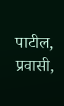पाटील, प्रवासी,